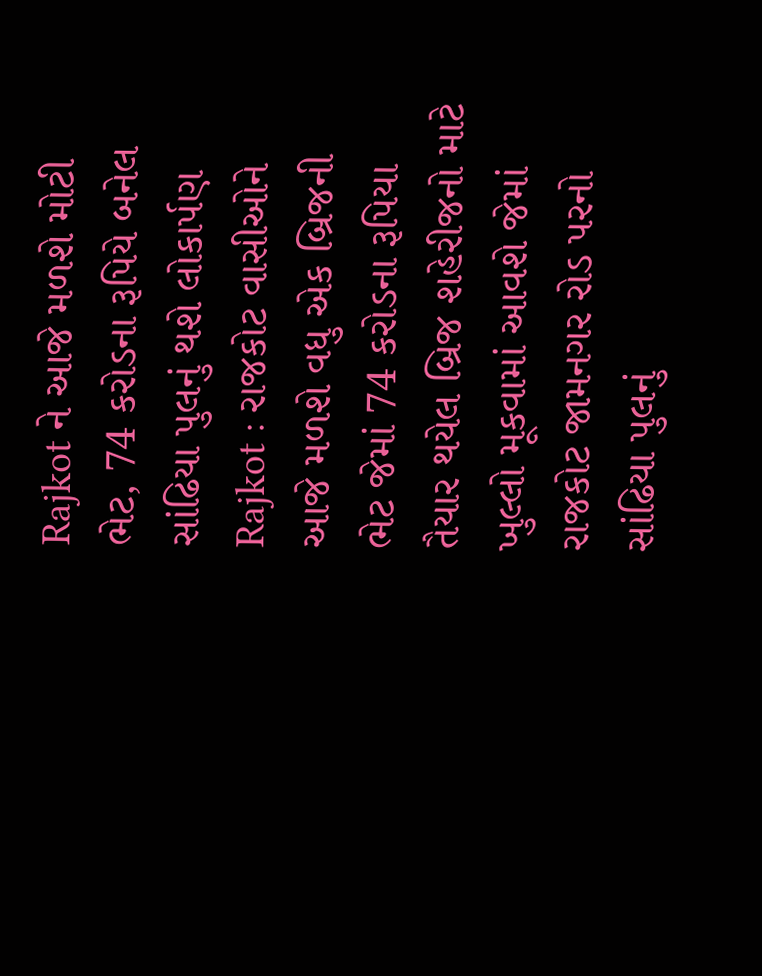Rajkot ને આજે મળશે મોટી ભેટ, 74 કરોડના રૂપિયે બનેલ સાંઢિયા પુલનું થશે લોકાર્પણ
Rajkot : રાજકોટ વાસીઓને આજે મળશે વધુ એક બ્રિજની ભેટ જેમાં 74 કરોડના રૂપિયા તૈયાર થયેલ બ્રિજ શહેરીજનો માટે ખુલ્લો મૂકવામાં આવશે જેમાં રાજકોટ જામનગર રોડ પરનો સાંઢિયા પુલનું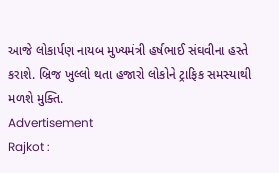આજે લોકાર્પણ નાયબ મુખ્યમંત્રી હર્ષભાઈ સંઘવીના હસ્તે કરાશે. બ્રિજ ખુલ્લો થતા હજારો લોકોને ટ્રાફિક સમસ્યાથી મળશે મુક્તિ.
Advertisement
Rajkot :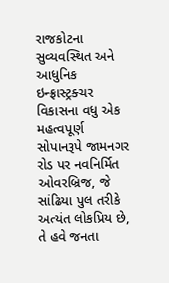રાજકોટના સુવ્યવસ્થિત અને આધુનિક ઇન્ફ્રાસ્ટ્રક્ચર વિકાસના વધુ એક મહત્વપૂર્ણ સોપાનરૂપે જામનગર રોડ પર નવનિર્મિત ઓવરબ્રિજ, જે સાંઢિયા પુલ તરીકે અત્યંત લોકપ્રિય છે, તે હવે જનતા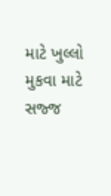માટે ખુલ્લો મુકવા માટે સજ્જ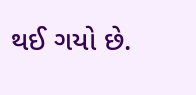થઈ ગયો છે.